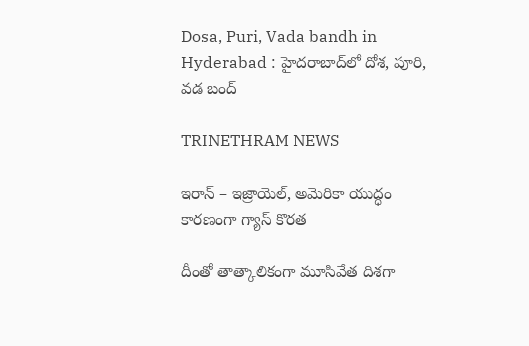Dosa, Puri, Vada bandh in Hyderabad : హైదరాబాద్‌లో దోశ, పూరి, వడ బంద్

TRINETHRAM NEWS

ఇరాన్ – ఇజ్రాయెల్, అమెరికా యుద్ధం కారణంగా గ్యాస్ కొరత

దీంతో తాత్కాలికంగా మూసివేత దిశగా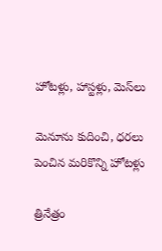హోటళ్లు, హాస్టళ్లు, మెస్‌లు

మెనూను కుదించి, ధరలు పెంచిన మరికొన్ని హోటళ్లు

త్రినేత్రం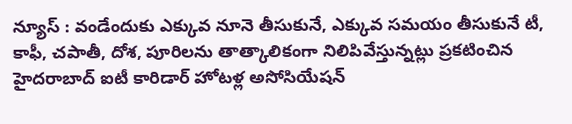న్యూస్ : వండేందుకు ఎక్కువ నూనె తీసుకునే, ఎక్కువ సమయం తీసుకునే టీ, కాఫీ, చపాతీ, దోశ, పూరిలను తాత్కాలికంగా నిలిపివేస్తున్నట్లు ప్రకటించిన హైదరాబాద్ ఐటీ కారిడార్ హోటళ్ల అసోసియేషన్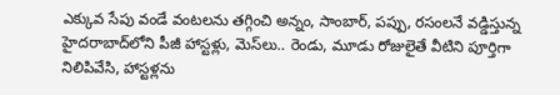ఎక్కువ సేపు వండే వంటలను తగ్గించి అన్నం, సాంబార్, పప్పు, రసంలనే వడ్డిస్తున్న హైదరాబాద్‌లోని పీజీ హాస్టళ్లు, మెస్‌లు.. రెండు, మూడు రోజులైతే వీటిని పూర్తిగా నిలిపివేసి, హాస్టళ్లను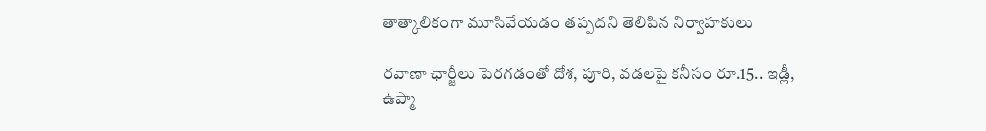తాత్కాలికంగా మూసివేయడం తప్పదని తెలిపిన నిర్వాహకులు

రవాణా ఛార్జీలు పెరగడంతో దోశ, పూరి, వడలపై కనీసం రూ.15.. ఇడ్లీ, ఉప్మా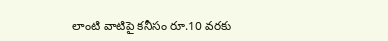లాంటి వాటిపై కనీసం రూ.10 వరకు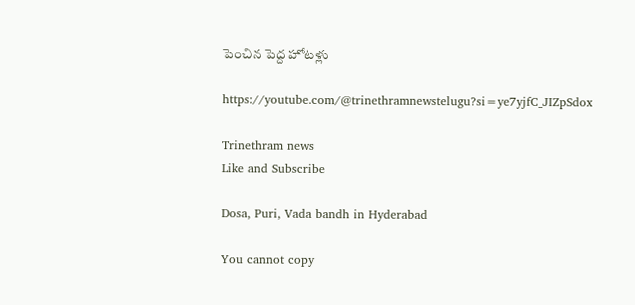పెంచిన పెద్ద హోటళ్లు

https://youtube.com/@trinethramnewstelugu?si=ye7yjfC_JIZpSdox

Trinethram news
Like and Subscribe

Dosa, Puri, Vada bandh in Hyderabad

You cannot copy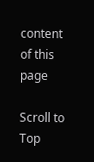content of this page

Scroll to Top